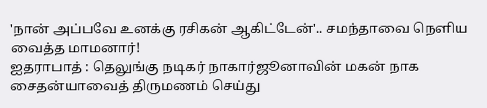'நான் அப்பவே உனக்கு ரசிகன் ஆகிட்டேன்'.. சமந்தாவை நெளிய வைத்த மாமனார்!
ஐதராபாத் : தெலுங்கு நடிகர் நாகார்ஜூனாவின் மகன் நாக சைதன்யாவைத் திருமணம் செய்து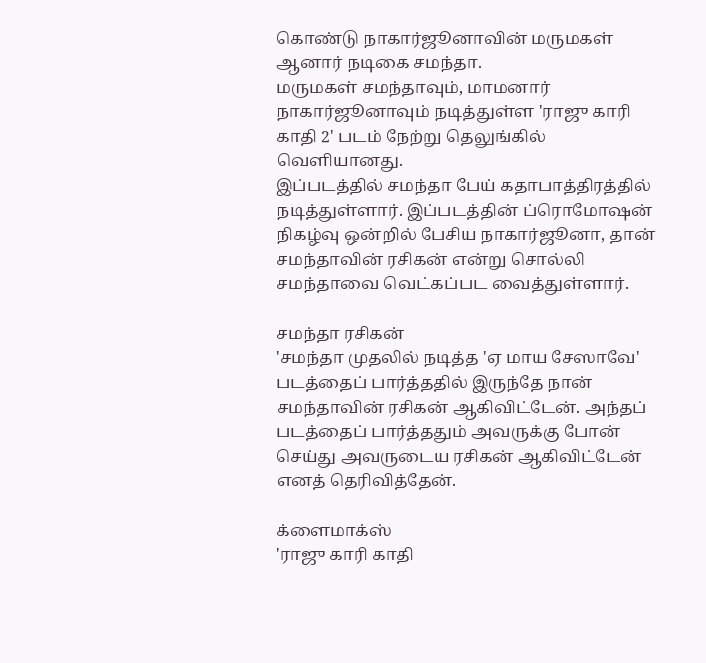கொண்டு நாகார்ஜூனாவின் மருமகள் ஆனார் நடிகை சமந்தா.
மருமகள் சமந்தாவும், மாமனார் நாகார்ஜூனாவும் நடித்துள்ள 'ராஜு காரி காதி 2' படம் நேற்று தெலுங்கில் வெளியானது.
இப்படத்தில் சமந்தா பேய் கதாபாத்திரத்தில் நடித்துள்ளார். இப்படத்தின் ப்ரொமோஷன் நிகழ்வு ஒன்றில் பேசிய நாகார்ஜூனா, தான் சமந்தாவின் ரசிகன் என்று சொல்லி சமந்தாவை வெட்கப்பட வைத்துள்ளார்.

சமந்தா ரசிகன்
'சமந்தா முதலில் நடித்த 'ஏ மாய சேஸாவே' படத்தைப் பார்த்ததில் இருந்தே நான் சமந்தாவின் ரசிகன் ஆகிவிட்டேன். அந்தப் படத்தைப் பார்த்ததும் அவருக்கு போன் செய்து அவருடைய ரசிகன் ஆகிவிட்டேன் எனத் தெரிவித்தேன்.

க்ளைமாக்ஸ்
'ராஜு காரி காதி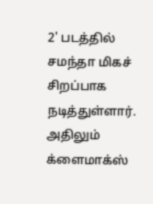2' படத்தில் சமந்தா மிகச் சிறப்பாக நடித்துள்ளார். அதிலும் க்ளைமாக்ஸ்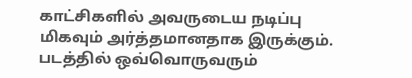காட்சிகளில் அவருடைய நடிப்பு மிகவும் அர்த்தமானதாக இருக்கும். படத்தில் ஒவ்வொருவரும்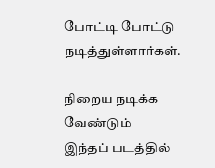போட்டி போட்டு நடித்துள்ளார்கள்.

நிறைய நடிக்க வேண்டும்
இந்தப் படத்தில்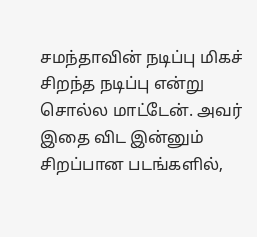சமந்தாவின் நடிப்பு மிகச் சிறந்த நடிப்பு என்று சொல்ல மாட்டேன். அவர் இதை விட இன்னும் சிறப்பான படங்களில்,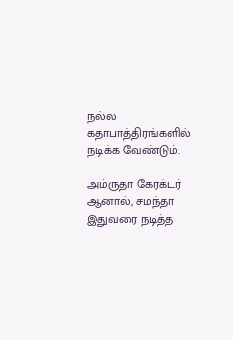நல்ல கதாபாத்திரங்களில் நடிக்க வேண்டும்.

அம்ருதா கேரக்டர்
ஆனால், சமந்தா இதுவரை நடித்த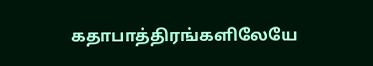கதாபாத்திரங்களிலேயே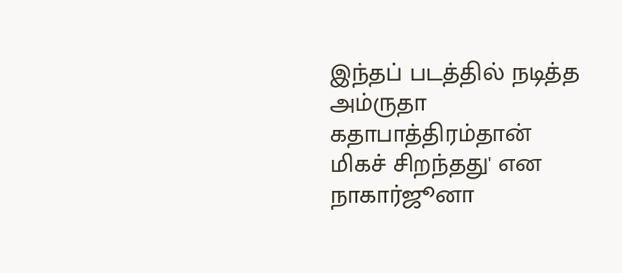இந்தப் படத்தில் நடித்த அம்ருதா கதாபாத்திரம்தான் மிகச் சிறந்தது' என நாகார்ஜூனா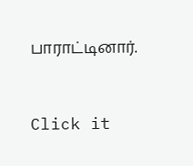பாராட்டினார்.


Click it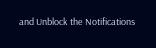and Unblock the Notifications